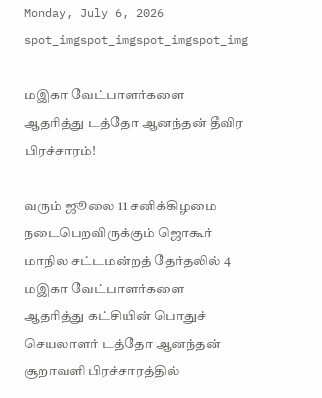Monday, July 6, 2026
spot_imgspot_imgspot_imgspot_img

மஇகா வேட்பாளர்களை ஆதரித்து டத்தோ ஆனந்தன் தீவிர பிரச்சாரம்!

வரும் ஜூலை 11 சனிக்கிழமை நடைபெறவிருக்கும் ஜொகூர் மாநில சட்டமன்றத் தேர்தலில் 4 மஇகா வேட்பாளர்களை ஆதரித்து கட்சியின் பொதுச் செயலாளர் டத்தோ ஆனந்தன் சூறாவளி பிரச்சாரத்தில்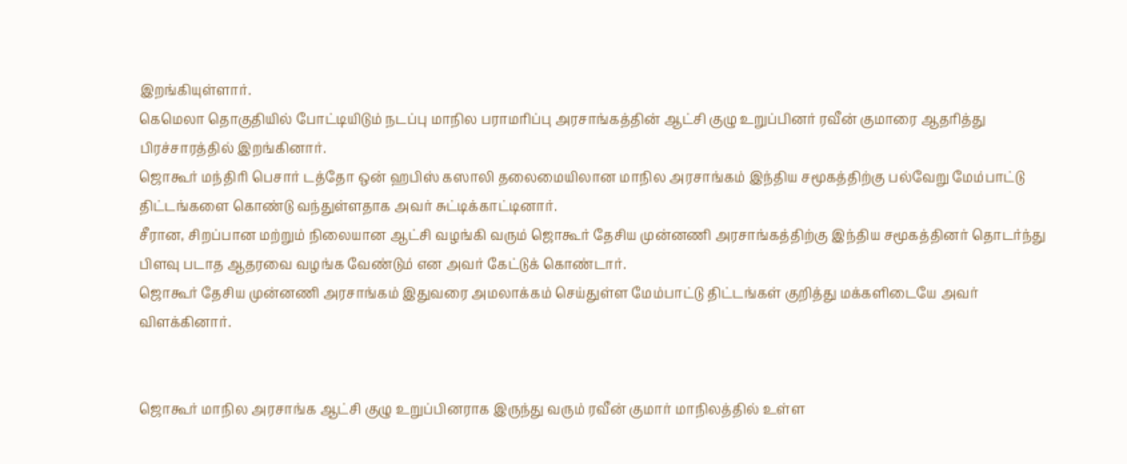இறங்கியுள்ளார்.
கெமெலா தொகுதியில் போட்டியிடும் நடப்பு மாநில பராமரிப்பு அரசாங்கத்தின் ஆட்சி குழு உறுப்பினர் ரவீன் குமாரை ஆதரித்து பிரச்சாரத்தில் இறங்கினார்.
ஜொகூர் மந்திரி பெசார் டத்தோ ஒன் ஹபிஸ் கஸாலி தலைமையிலான மாநில அரசாங்கம் இந்திய சமூகத்திற்கு பல்வேறு மேம்பாட்டு திட்டங்களை கொண்டு வந்துள்ளதாக அவர் சுட்டிக்காட்டினார்.
சீரான, சிறப்பான மற்றும் நிலையான ஆட்சி வழங்கி வரும் ஜொகூர் தேசிய முன்னணி அரசாங்கத்திற்கு இந்திய சமூகத்தினர் தொடர்ந்து பிளவு படாத ஆதரவை வழங்க வேண்டும் என அவர் கேட்டுக் கொண்டார்.
ஜொகூர் தேசிய முன்னணி அரசாங்கம் இதுவரை அமலாக்கம் செய்துள்ள மேம்பாட்டு திட்டங்கள் குறித்து மக்களிடையே அவர் விளக்கினார்.


ஜொகூர் மாநில அரசாங்க ஆட்சி குழு உறுப்பினராக இருந்து வரும் ரவீன் குமார் மாநிலத்தில் உள்ள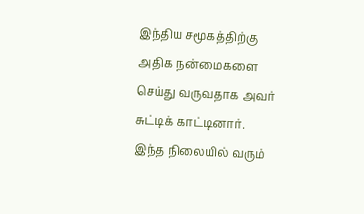இந்திய சமூகத்திற்கு அதிக நன்மைகளை செய்து வருவதாக அவர் சுட்டிக் காட்டினார்.
இந்த நிலையில் வரும்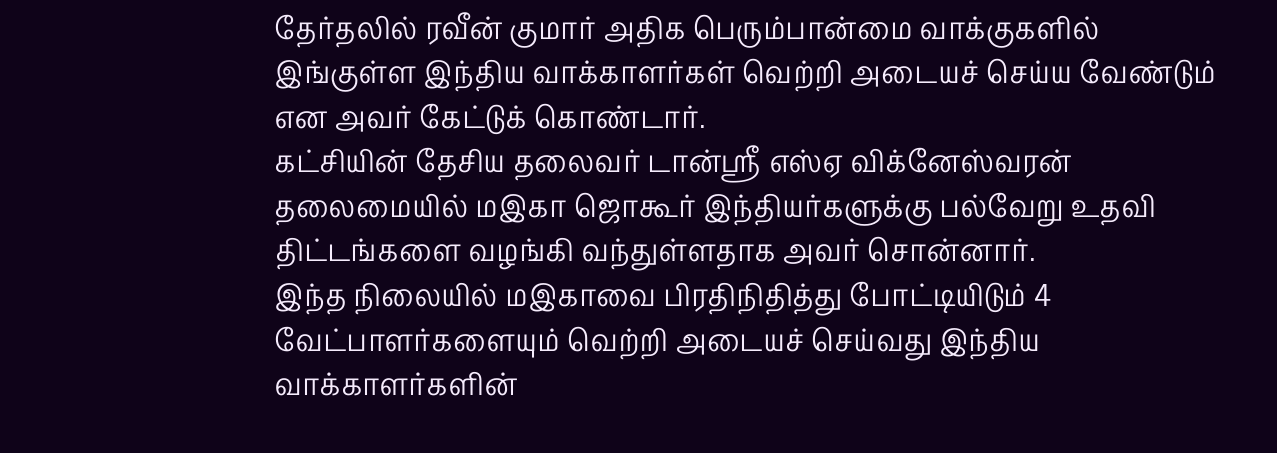தேர்தலில் ரவீன் குமார் அதிக பெரும்பான்மை வாக்குகளில் இங்குள்ள இந்திய வாக்காளர்கள் வெற்றி அடையச் செய்ய வேண்டும் என அவர் கேட்டுக் கொண்டார்.
கட்சியின் தேசிய தலைவர் டான்ஸ்ரீ எஸ்ஏ விக்னேஸ்வரன் தலைமையில் மஇகா ஜொகூர் இந்தியர்களுக்கு பல்வேறு உதவி திட்டங்களை வழங்கி வந்துள்ளதாக அவர் சொன்னார்.
இந்த நிலையில் மஇகாவை பிரதிநிதித்து போட்டியிடும் 4 வேட்பாளர்களையும் வெற்றி அடையச் செய்வது இந்திய வாக்காளர்களின்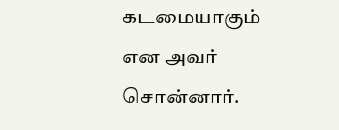கடமையாகும் என அவர் சொன்னார்.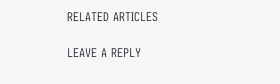RELATED ARTICLES

LEAVE A REPLY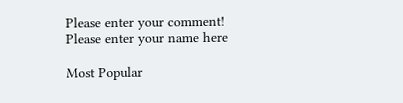Please enter your comment!
Please enter your name here

Most Popular